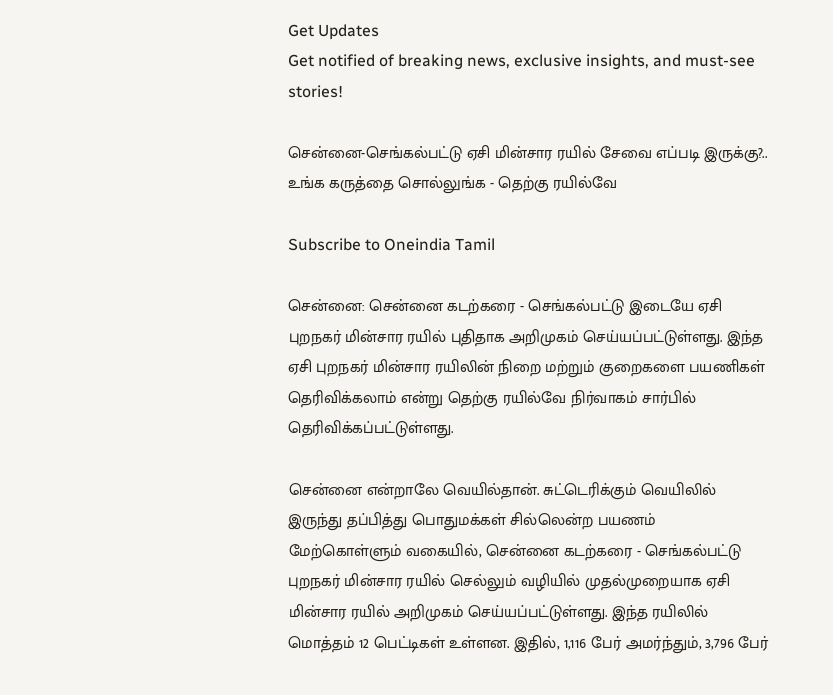Get Updates
Get notified of breaking news, exclusive insights, and must-see stories!

சென்னை-செங்கல்பட்டு ஏசி மின்சார ரயில் சேவை எப்படி இருக்கு?.. உங்க கருத்தை சொல்லுங்க - தெற்கு ரயில்வே

Subscribe to Oneindia Tamil

சென்னை: சென்னை கடற்கரை - செங்கல்பட்டு இடையே ஏசி புறநகர் மின்சார ரயில் புதிதாக அறிமுகம் செய்யப்பட்டுள்ளது. இந்த ஏசி புறநகர் மின்சார ரயிலின் நிறை மற்றும் குறைகளை பயணிகள் தெரிவிக்கலாம் என்று தெற்கு ரயில்வே நிர்வாகம் சார்பில் தெரிவிக்கப்பட்டுள்ளது.

சென்னை என்றாலே வெயில்தான். சுட்டெரிக்கும் வெயிலில் இருந்து தப்பித்து பொதுமக்கள் சில்லென்ற பயணம் மேற்கொள்ளும் வகையில், சென்னை கடற்கரை - செங்கல்பட்டு புறநகர் மின்சார ரயில் செல்லும் வழியில் முதல்முறையாக ஏசி மின்சார ரயில் அறிமுகம் செய்யப்பட்டுள்ளது. இந்த ரயிலில் மொத்தம் 12 பெட்டிகள் உள்ளன. இதில், 1,116 பேர் அமர்ந்தும், 3,796 பேர்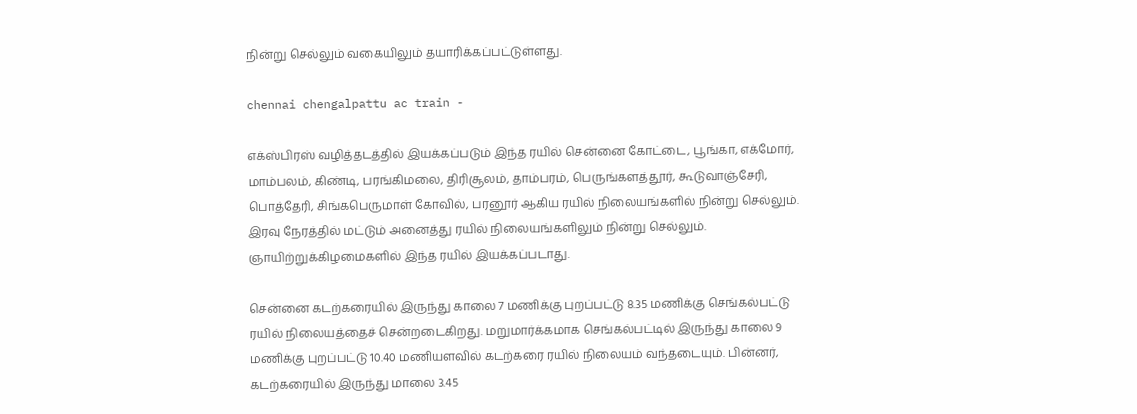நின்று செல்லும் வகையிலும் தயாரிக்கப்பட்டுள்ளது.

chennai chengalpattu ac train -

எக்ஸ்பிரஸ் வழித்தடத்தில் இயக்கப்படும் இந்த ரயில் சென்னை கோட்டை, பூங்கா, எக்மோர், மாம்பலம், கிண்டி, பரங்கிமலை, திரிசூலம், தாம்பரம், பெருங்களத்தூர், கூடுவாஞ்சேரி, பொத்தேரி, சிங்கபெருமாள் கோவில், பரனூர் ஆகிய ரயில் நிலையங்களில் நின்று செல்லும். இரவு நேரத்தில் மட்டும் அனைத்து ரயில் நிலையங்களிலும் நின்று செல்லும். ஞாயிற்றுக்கிழமைகளில் இந்த ரயில் இயக்கப்படாது.

சென்னை கடற்கரையில் இருந்து காலை 7 மணிக்கு புறப்பட்டு 8.35 மணிக்கு செங்கல்பட்டு ரயில் நிலையத்தைச் சென்றடைகிறது. மறுமார்க்கமாக செங்கல்பட்டில் இருந்து காலை 9 மணிக்கு புறப்பட்டு 10.40 மணியளவில் கடற்கரை ரயில் நிலையம் வந்தடையும். பின்னர், கடற்கரையில் இருந்து மாலை 3.45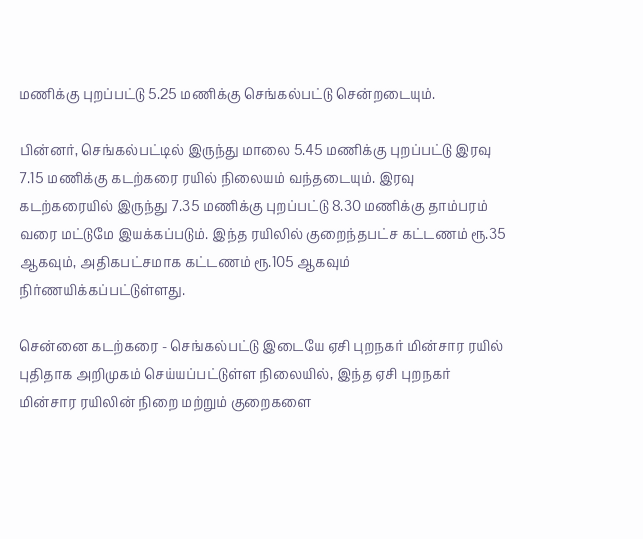மணிக்கு புறப்பட்டு 5.25 மணிக்கு செங்கல்பட்டு சென்றடையும்.

பின்னர், செங்கல்பட்டில் இருந்து மாலை 5.45 மணிக்கு புறப்பட்டு இரவு 7.15 மணிக்கு கடற்கரை ரயில் நிலையம் வந்தடையும். இரவு கடற்கரையில் இருந்து 7.35 மணிக்கு புறப்பட்டு 8.30 மணிக்கு தாம்பரம் வரை மட்டுமே இயக்கப்படும். இந்த ரயிலில் குறைந்தபட்ச கட்டணம் ரூ.35 ஆகவும், அதிகபட்சமாக கட்டணம் ரூ.105 ஆகவும் நிர்ணயிக்கப்பட்டுள்ளது.

சென்னை கடற்கரை - செங்கல்பட்டு இடையே ஏசி புறநகர் மின்சார ரயில் புதிதாக அறிமுகம் செய்யப்பட்டுள்ள நிலையில், இந்த ஏசி புறநகர் மின்சார ரயிலின் நிறை மற்றும் குறைகளை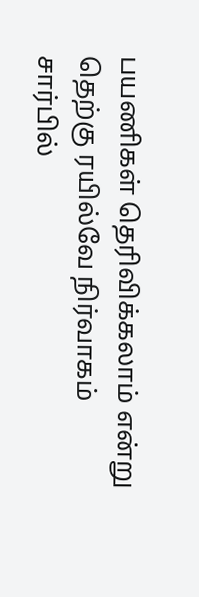பயணிகள் தெரிவிக்கலாம் என்று தெற்கு ரயில்வே நிர்வாகம் சார்பில்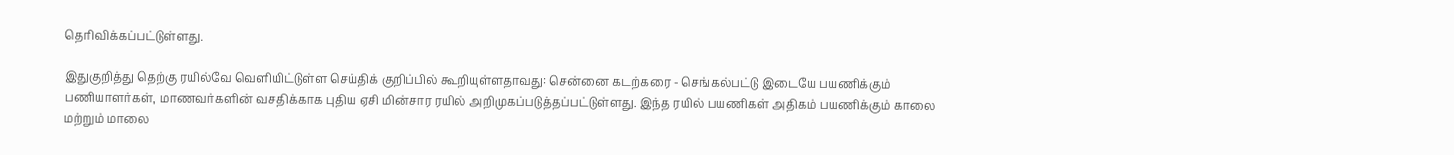தெரிவிக்கப்பட்டுள்ளது.

இதுகுறித்து தெற்கு ரயில்வே வெளியிட்டுள்ள செய்திக் குறிப்பில் கூறியுள்ளதாவது: சென்னை கடற்கரை - செங்கல்பட்டு இடையே பயணிக்கும் பணியாளர்கள், மாணவர்களின் வசதிக்காக புதிய ஏசி மின்சார ரயில் அறிமுகப்படுத்தப்பட்டுள்ளது. இந்த ரயில் பயணிகள் அதிகம் பயணிக்கும் காலை மற்றும் மாலை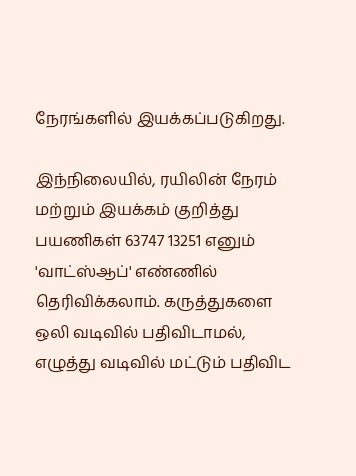நேரங்களில் இயக்கப்படுகிறது.

இந்நிலையில், ரயிலின் நேரம் மற்றும் இயக்கம் குறித்து பயணிகள் 63747 13251 எனும் 'வாட்ஸ்ஆப்' எண்ணில் தெரிவிக்கலாம். கருத்துகளை ஒலி வடிவில் பதிவிடாமல், எழுத்து வடிவில் மட்டும் பதிவிட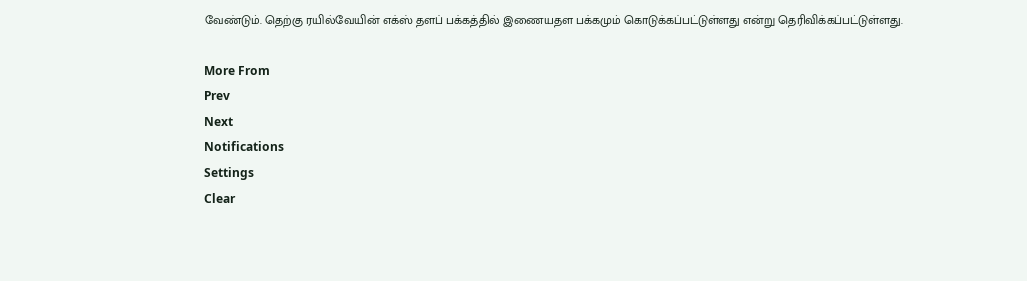வேண்டும். தெற்கு ரயில்வேயின் எக்ஸ் தளப் பக்கத்தில் இணையதள பக்கமும் கொடுக்கப்பட்டுள்ளது என்று தெரிவிக்கப்பட்டுள்ளது.

More From
Prev
Next
Notifications
Settings
Clear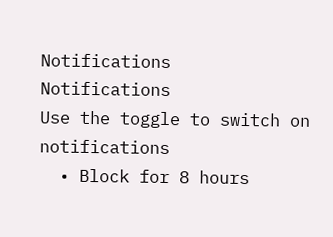Notifications
Notifications
Use the toggle to switch on notifications
  • Block for 8 hours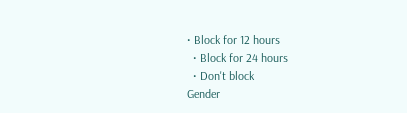• Block for 12 hours
  • Block for 24 hours
  • Don't block
Gender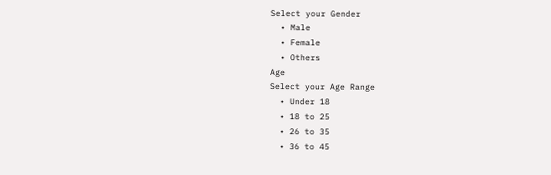Select your Gender
  • Male
  • Female
  • Others
Age
Select your Age Range
  • Under 18
  • 18 to 25
  • 26 to 35
  • 36 to 45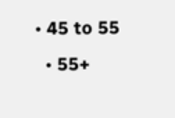• 45 to 55
  • 55+